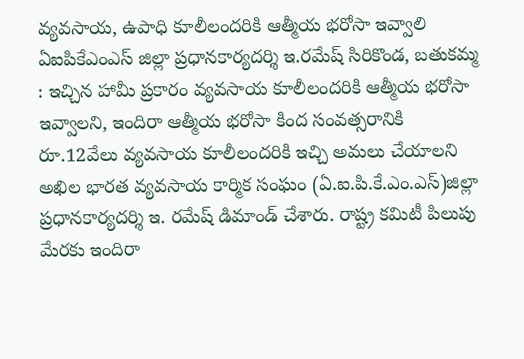వ్యవసాయ, ఉపాధి కూలీలందరికి ఆత్మీయ భరోసా ఇవ్వాలి
ఏఐపికేఎంఎస్ జిల్లా ప్రధానకార్యదర్శి ఇ.రమేష్ సిరికొండ, బతుకమ్మ : ఇచ్చిన హామీ ప్రకారం వ్యవసాయ కూలీలందరికి ఆత్మీయ భరోసా ఇవ్వాలని, ఇందిరా ఆత్మీయ భరోసా కింద సంవత్సరానికి రూ.12వేలు వ్యవసాయ కూలీలందరికి ఇచ్చి అమలు చేయాలని అఖిల భారత వ్యవసాయ కార్మిక సంఘం (ఏ.ఐ.పి.కే.ఎం.ఎస్)జిల్లా ప్రధానకార్యదర్శి ఇ. రమేష్ డిమాండ్ చేశారు. రాష్ట్ర కమిటీ పిలుపు మేరకు ఇందిరా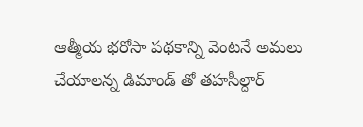ఆత్మీయ భరోసా పథకాన్ని వెంటనే అమలు చేయాలన్న డిమాండ్ తో తహసీల్దార్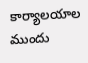కార్యాలయాల ముందు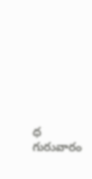ధ గురువారం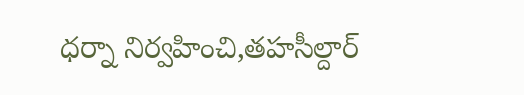ధర్నా నిర్వహించి,తహసీల్దార్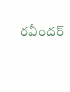రవీందర్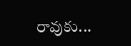రావుకు...